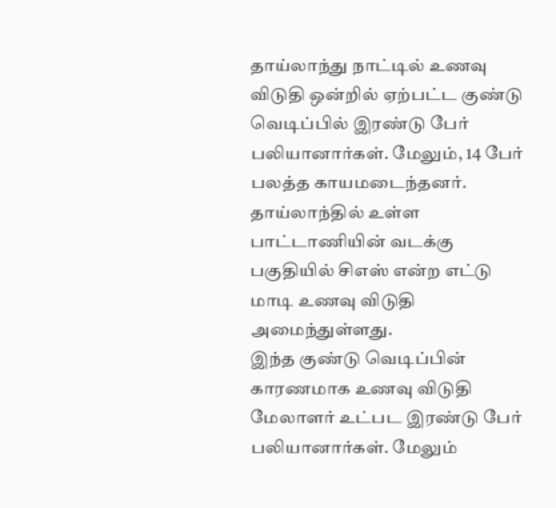தாய்லாந்து நாட்டில் உணவு விடுதி ஒன்றில் ஏற்பட்ட குண்டு வெடிப்பில் இரண்டு பேர் பலியானார்கள். மேலும், 14 பேர் பலத்த காயமடைந்தனர். தாய்லாந்தில் உள்ள பாட்டாணியின் வடக்கு பகுதியில் சிஎஸ் என்ற எட்டு மாடி உணவு விடுதி அமைந்துள்ளது.
இந்த குண்டு வெடிப்பின் காரணமாக உணவு விடுதி மேலாளர் உட்பட இரண்டு பேர் பலியானார்கள். மேலும்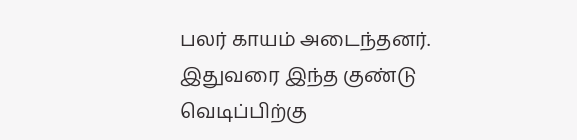பலர் காயம் அடைந்தனர். இதுவரை இந்த குண்டு வெடிப்பிற்கு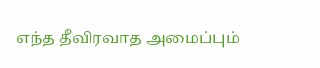எந்த தீவிரவாத அமைப்பும்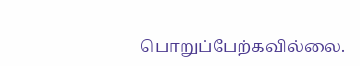பொறுப்பேற்கவில்லை.